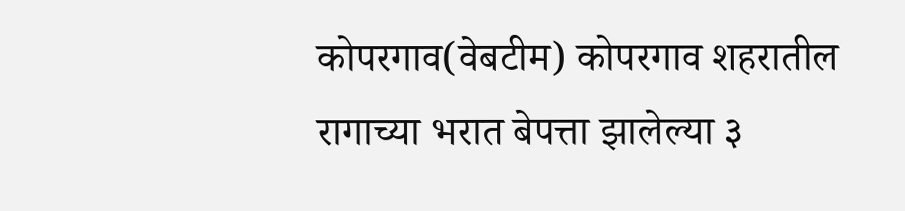कोपरगाव(वेबटीम) कोपरगाव शहरातील रागाच्या भरात बेपत्ता झालेल्या ३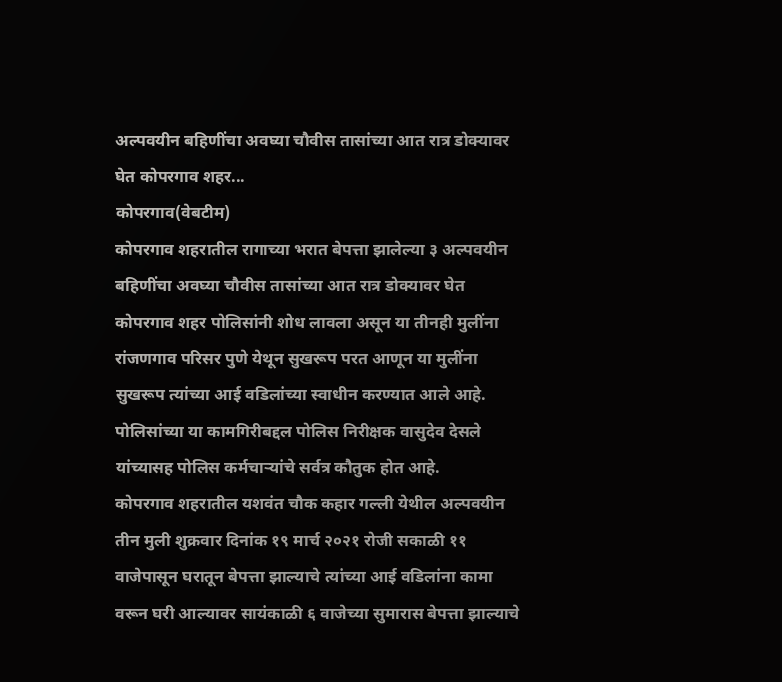अल्पवयीन बहिणींचा अवघ्या चौवीस तासांच्या आत रात्र डोक्यावर घेत कोपरगाव शहर...
कोपरगाव(वेबटीम)
कोपरगाव शहरातील रागाच्या भरात बेपत्ता झालेल्या ३ अल्पवयीन बहिणींचा अवघ्या चौवीस तासांच्या आत रात्र डोक्यावर घेत कोपरगाव शहर पोलिसांनी शोध लावला असून या तीनही मुलींना रांजणगाव परिसर पुणे येथून सुखरूप परत आणून या मुलींना सुखरूप त्यांच्या आई वडिलांच्या स्वाधीन करण्यात आले आहे. पोलिसांच्या या कामगिरीबद्दल पोलिस निरीक्षक वासुदेव देसले यांच्यासह पोलिस कर्मचाऱ्यांचे सर्वत्र कौतुक होत आहे.
कोपरगाव शहरातील यशवंत चौक कहार गल्ली येथील अल्पवयीन तीन मुली शुक्रवार दिनांक १९ मार्च २०२१ रोजी सकाळी ११ वाजेपासून घरातून बेपत्ता झाल्याचे त्यांच्या आई वडिलांना कामा वरून घरी आल्यावर सायंकाळी ६ वाजेच्या सुमारास बेपत्ता झाल्याचे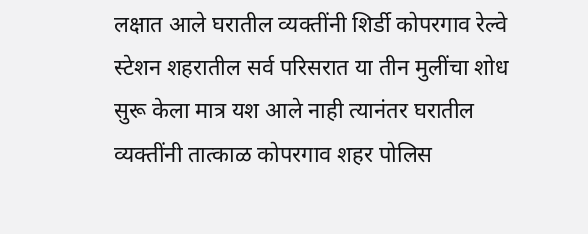लक्षात आले घरातील व्यक्तींनी शिर्डी कोपरगाव रेल्वे स्टेशन शहरातील सर्व परिसरात या तीन मुलींचा शोध सुरू केला मात्र यश आले नाही त्यानंतर घरातील व्यक्तींनी तात्काळ कोपरगाव शहर पोलिस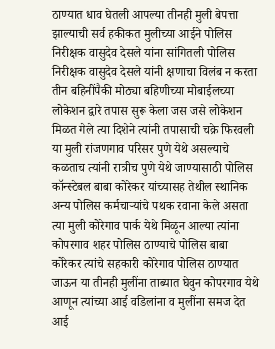ठाण्यात धाव घेतली आपल्या तीनही मुली बेपत्ता झाल्याची सर्व हकीकत मुलीच्या आईने पोलिस निरीक्षक वासुदेव देसले यांना सांगितली पोलिस निरीक्षक वासुदेव देसले यांनी क्षणाचा विलंब न करता तीन बहिनींपैकी मोठ्या बहिणीच्या मोबाईलच्या लोकेशन द्वारे तपास सुरू केला जस जसे लोकेशन मिळत गेले त्या दिशेने त्यांनी तपासाची चक्रे फिरवली या मुली रांजणगाव परिसर पुणे येथे असल्याचे कळताच त्यांनी रात्रीच पुणे येथे जाण्यासाठी पोलिस कॉन्स्टेबल बाबा कोरेकर यांच्यासह तेथील स्थानिक अन्य पोलिस कर्मचाऱ्यांचे पथक रवाना केले असता त्या मुली कोरेगाव पार्क येथे मिळून आल्या त्यांना कोपरगाव शहर पोलिस ठाण्याचे पोलिस बाबा कोरेकर त्यांचे सहकारी कोरेगाव पोलिस ठाण्यात जाऊन या तीनही मुलींना ताब्यात घेवुन कोपरगाव येथे आणून त्यांच्या आई वडिलांना व मुलींना समज देत आई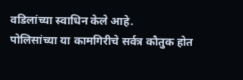वडिलांच्या स्वाधिन केले आहे.
पोलिसांच्या या कामगिरीचे सर्वत्र कौतुक होत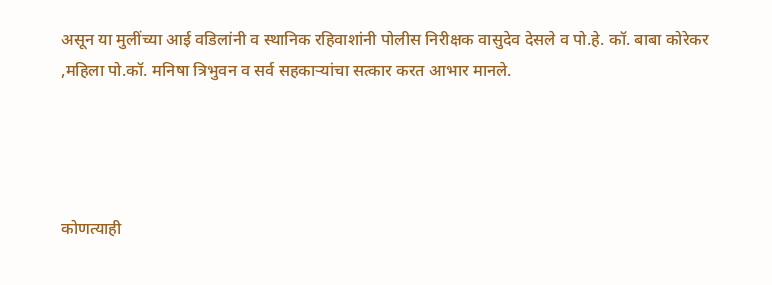असून या मुलींच्या आई वडिलांनी व स्थानिक रहिवाशांनी पोलीस निरीक्षक वासुदेव देसले व पो.हे. कॉ. बाबा कोरेकर ,महिला पो.कॉ. मनिषा त्रिभुवन व सर्व सहकाऱ्यांचा सत्कार करत आभार मानले.




कोणत्याही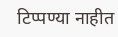टिप्पण्या नाहीत